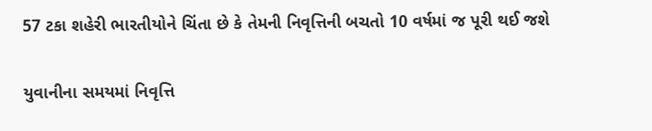57 ટકા શહેરી ભારતીયોને ચિંતા છે કે તેમની નિવૃત્તિની બચતો 10 વર્ષમાં જ પૂરી થઈ જશે

યુવાનીના સમયમાં નિવૃત્તિ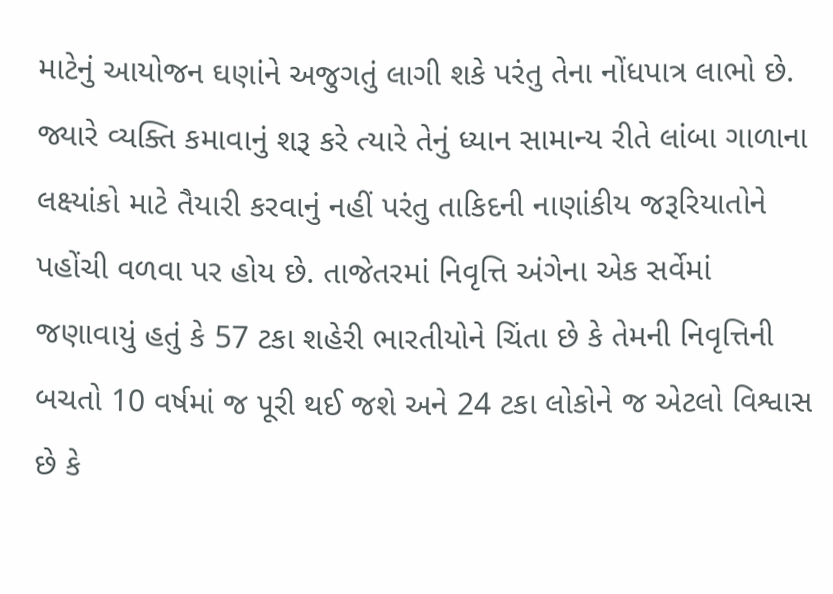માટેનું આયોજન ઘણાંને અજુગતું લાગી શકે પરંતુ તેના નોંધપાત્ર લાભો છે. જ્યારે વ્યક્તિ કમાવાનું શરૂ કરે ત્યારે તેનું ધ્યાન સામાન્ય રીતે લાંબા ગાળાના લક્ષ્યાંકો માટે તૈયારી કરવાનું નહીં પરંતુ તાકિદની નાણાંકીય જરૂરિયાતોને પહોંચી વળવા પર હોય છે. તાજેતરમાં નિવૃત્તિ અંગેના એક સર્વેમાં જણાવાયું હતું કે 57 ટકા શહેરી ભારતીયોને ચિંતા છે કે તેમની નિવૃત્તિની બચતો 10 વર્ષમાં જ પૂરી થઈ જશે અને 24 ટકા લોકોને જ એટલો વિશ્વાસ છે કે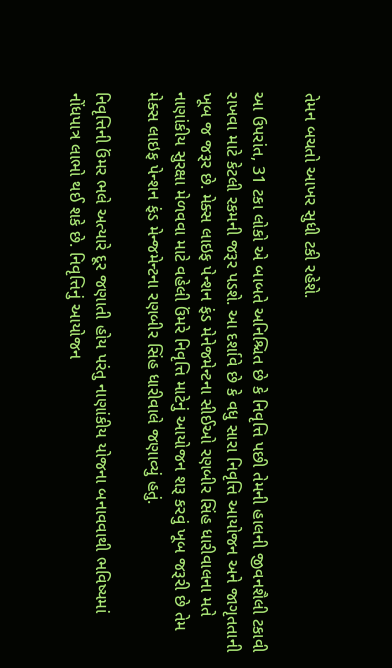તેમન બચતો આખર સુધી ટકી રહેશે.

આ ઉપરાંત, 31 ટકા લોકો એ બાબતે અનિશ્ચિત છે કે નિવૃત્તિ પછી તેમની હાલની જીવનશૈલી ટકાવી રાખવા માટે કેટલી રકમની જરૂર પડશે. આ દર્શાવે છે કે વધુ સારા નિવૃત્તિ આયોજન અને જાગૃતતાની ખૂબ જ જરૂર છે. મેક્સ લાઇફ પેન્શન ફંડ મેનેજમેન્ટના સીઈઓ રણબીર સિંહ ધારીવાલના મતે નાણાંકીય સુરક્ષા મેળવવા માટે વહેલી ઉંમરે નિવૃત્તિ માટેનું આયોજન શરૂ કરવું ખૂબ જરૂરી છે તેમ મેક્સ લાઇફ પેન્શન ફંડ મેન્જમેન્ટના રણબીર સિંહ ધારીવાલે જણાવ્યું હતું.

નિવૃત્તિની ઉંમર ભલે અત્યારે દૂર જણાતી હોય પરંતુ નાણાંકીય યોજના બનાવવાથી ભવિષ્યમાં નોંધપાત્ર લાભો થઈ શકે છે. નિવૃત્તિનું આયોજન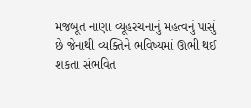મજબૂત નાણા વ્યૂહરચનાનું મહત્વનું પાસું છે જેનાથી વ્યક્તિને ભવિષ્યમાં ઊભી થઈ શકતા સંભવિત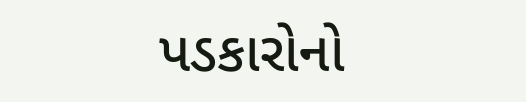પડકારોનો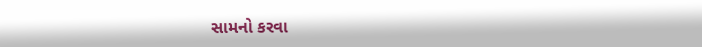સામનો કરવા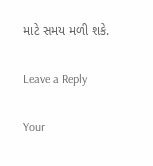માટે સમય મળી શકે.

Leave a Reply

Your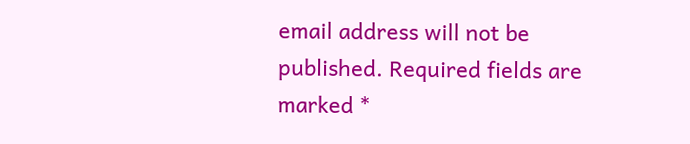email address will not be published. Required fields are marked *